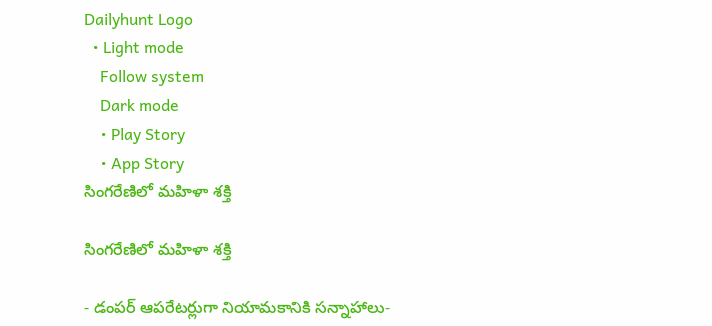Dailyhunt Logo
  • Light mode
    Follow system
    Dark mode
    • Play Story
    • App Story
సింగరేణిలో మహిళా శక్తి

సింగరేణిలో మహిళా శక్తి

- డంపర్ ఆపరేటర్లుగా నియామకానికి సన్నాహాలు-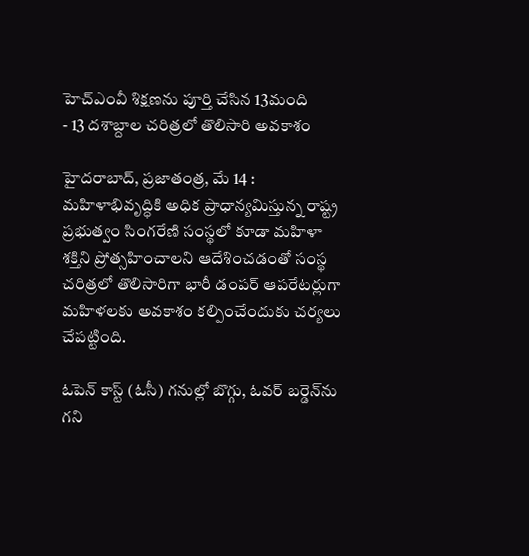హెచ్‌ఎంవీ శిక్షణను పూర్తి చేసిన 13మంది
- 13 దశాబ్దాల చరిత్రలో తొలిసారి అవకాశం

హైదరాబాద్, ప్రజాతంత్ర, మే 14 : మహిళాభివృద్ధికి అధిక ప్రాధాన్యమిస్తున్న రాష్ట్ర ప్రభుత్వం సింగరేణి సంస్థలో కూడా మహిళా శక్తిని ప్రోత్సహించాలని ఆదేశించడంతో సంస్థ చరిత్రలో తొలిసారిగా భారీ డంపర్ ఆపరేటర్లుగా మహిళలకు అవకాశం కల్పించేందుకు చర్యలు చేపట్టింది.

ఓపెన్ కాస్ట్ (ఓసీ) గనుల్లో బొగ్గు, ఓవర్ బర్డెన్‌ను గని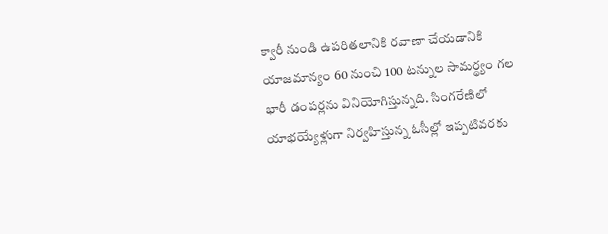క్వారీ నుండి ఉపరితలానికి రవాణా చేయడానికి యాజమాన్యం 60 నుంచి 100 టన్నుల సామర్థ్యం గల భారీ డంపర్లను వినియోగిస్తున్నది. సింగరేణిలో యాభయ్యేళ్లుగా నిర్వహిస్తున్న ఓసీల్లో ఇప్పటివరకు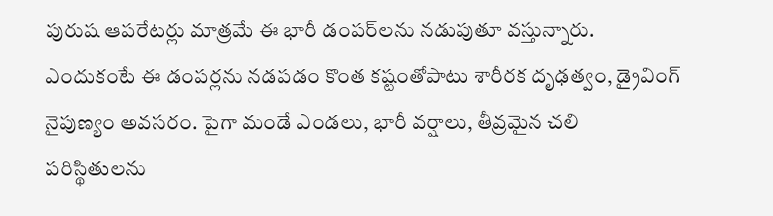పురుష ఆపరేటర్లు మాత్రమే ఈ భారీ డంపర్‌లను నడుపుతూ వస్తున్నారు. ఎందుకంటే ఈ డంపర్లను నడపడం కొంత కష్టంతోపాటు శారీరక దృఢత్వం, డ్రైవింగ్ నైపుణ్యం అవసరం. పైగా మండే ఎండలు, భారీ వర్షాలు, తీవ్రమైన చలి పరిస్థితులను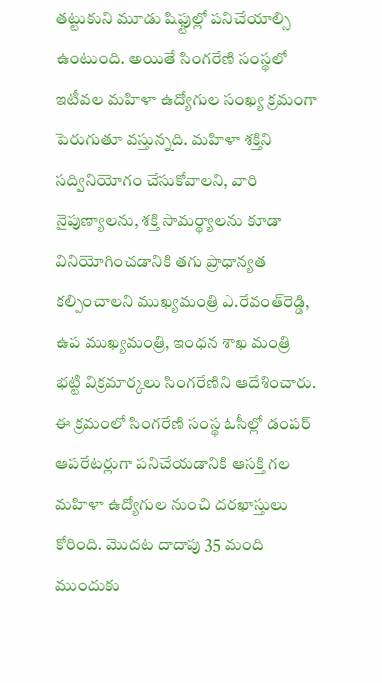తట్టుకుని మూడు షిఫ్టుల్లో పనిచేయాల్సి ఉంటుంది. అయితే సింగరేణి సంస్థలో ఇటీవల మహిళా ఉద్యోగుల సంఖ్య క్రమంగా పెరుగుతూ వస్తున్నది. మహిళా శక్తిని సద్వినియోగం చేసుకోవాలని, వారి నైపుణ్యాలను, శక్తి సామర్థ్యాలను కూడా వినియోగించడానికి తగు ప్రాధాన్యత కల్పించాలని ముఖ్యమంత్రి ఎ.రేవంత్‌రెడ్డి, ఉప ముఖ్యమంత్రి, ఇంధన శాఖ మంత్రి భట్టి విక్రమార్కలు సింగరేణిని ఆదేశించారు. ఈ క్రమంలో సింగరేణి సంస్థ ఓసీల్లో డంపర్ ఆపరేటర్లుగా పనిచేయడానికి ఆసక్తి గల మహిళా ఉద్యోగుల నుంచి దరఖాస్తులు కోరింది. మొదట దాదాపు 35 మంది ముందుకు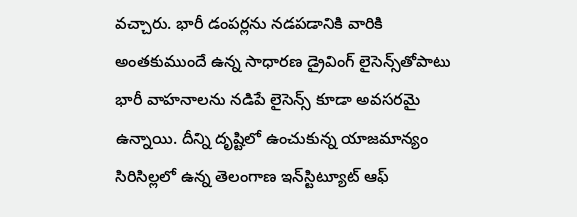వచ్చారు. భారీ డంపర్లను నడపడానికి వారికి అంతకుముందే ఉన్న సాధారణ డ్రైవింగ్ లైసెన్స్‌తోపాటు భారీ వాహనాలను నడిపే లైసెన్స్ కూడా అవసరమై ఉన్నాయి. దీన్ని దృష్టిలో ఉంచుకున్న యాజమాన్యం సిరిసిల్లలో ఉన్న తెలంగాణ ఇన్‌స్టిట్యూట్ ఆఫ్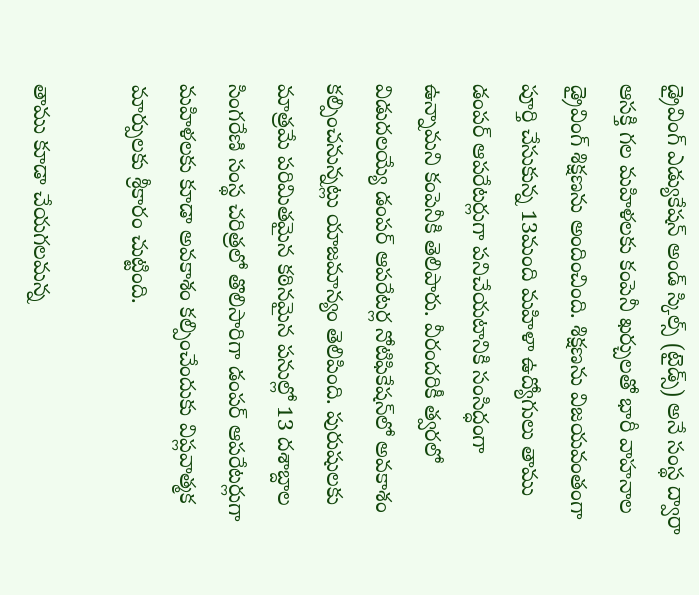డ్రైవింగ్ ఎడ్యుకేషన్ అండ్ స్కిల్స్ (టైడ్స్) అనే సంస్థ ద్వారా ఆసక్తి గల మహిళలకు కంపెనీ ఖర్చులతో భారీ వాహనాల డ్రైవింగ్ శిక్షణను అందించింది. శిక్షణను విజయవంతంగా పూర్తి చేసుకున్న 13మంది మహిళా ఉద్యోగులు తాము డంపర్ ఆపరేటర్లుగా పనిచేయటానికి సంసిద్ధంగా ఉన్నామని కంపెనీకి తెలిపారు. వీరందరికీ త్వరలో విడుదలయ్యే డంపర్ ఆపరేటర్ల నోటిఫికేషన్‌లో అవకాశం కల్పించనున్నట్లు యాజమాన్యం తెలిపింది. పురుషులకు మాత్రమే పరిమితమైన కఠినమైన పనుల్లో 13 దశాబ్దాల సింగరేణి సంస్థ చరిత్రలో తొలిసారిగా డంపర్ ఆపరేటర్లుగా మహిళలకు కూడా అవకాశం కల్పించేందుకు విప్లవాత్మక మార్పులకు శ్రీకారం చుట్టింది.

తాము కూడా చేయగలమన్న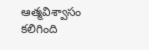ఆత్మవిశ్వాసం కలిగింది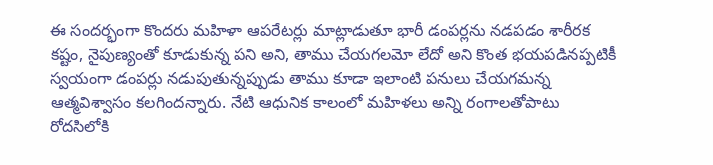ఈ సందర్భంగా కొందరు మహిళా ఆపరేటర్లు మాట్లాడుతూ భారీ డంపర్లను నడపడం శారీరక కష్టం, నైపుణ్యంతో కూడుకున్న పని అని, తాము చేయగలమో లేదో అని కొంత భయపడినప్పటికీ స్వయంగా డంపర్లు నడుపుతున్నప్పుడు తాము కూడా ఇలాంటి పనులు చేయగమన్న ఆత్మవిశ్వాసం కలగిందన్నారు. నేటి ఆధునిక కాలంలో మహిళలు అన్ని రంగాలతోపాటు రోదసిలోకి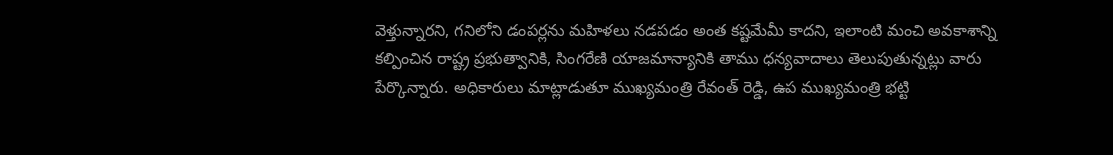వెళ్తున్నారని, గనిలోని డంపర్లను మహిళలు నడపడం అంత కష్టమేమీ కాదని, ఇలాంటి మంచి అవకాశాన్ని కల్పించిన రాష్ట్ర ప్రభుత్వానికి, సింగరేణి యాజమాన్యానికి తాము ధన్యవాదాలు తెలుపుతున్నట్లు వారు పేర్కొన్నారు. అధికారులు మాట్లాడుతూ ముఖ్యమంత్రి రేవంత్ రెడ్డి, ఉప ముఖ్యమంత్రి భట్టి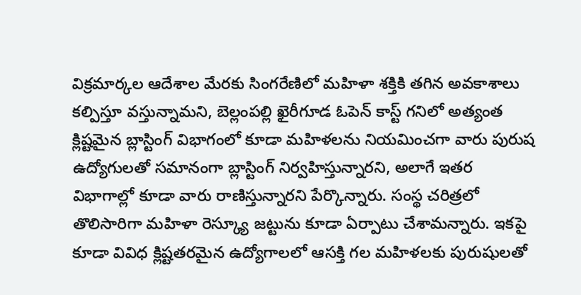విక్రమార్కల ఆదేశాల మేరకు సింగరేణిలో మహిళా శక్తికి తగిన అవకాశాలు కల్పిస్తూ వస్తున్నామని, బెల్లంపల్లి ఖైరీగూడ ఓపెన్ కాస్ట్ గనిలో అత్యంత క్లిష్టమైన బ్లాస్టింగ్ విభాగంలో కూడా మహిళలను నియమించగా వారు పురుష ఉద్యోగులతో సమానంగా బ్లాస్టింగ్ నిర్వహిస్తున్నారని, అలాగే ఇతర విభాగాల్లో కూడా వారు రాణిస్తున్నారని పేర్కొన్నారు. సంస్థ చరిత్రలో తొలిసారిగా మహిళా రెస్క్యూ జట్టును కూడా ఏర్పాటు చేశామన్నారు. ఇకపై కూడా వివిధ క్లిష్టతరమైన ఉద్యోగాలలో ఆసక్తి గల మహిళలకు పురుషులతో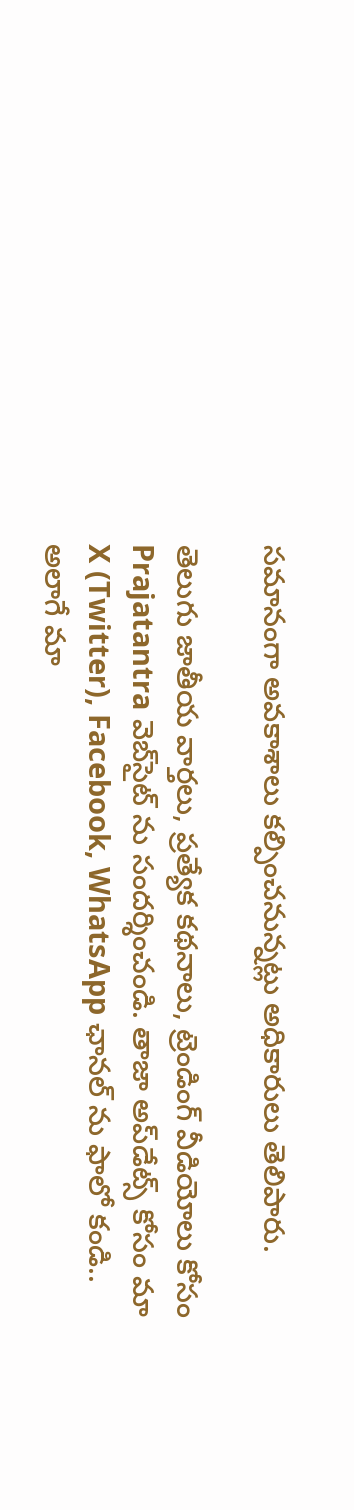సమానంగా అవకాశాలు కల్పించనున్నట్లు అధికారులు తెలిపారు.

తెలుగు జాతీయ వార్తలు, ప్రత్యేక కథనాలు, ట్రెండింగ్ వీడియోలు కోసం Prajatantra వెబ్‌సైట్ ను సందర్శించండి. తాజా అప్‌డేట్స్ కోసం మా X (Twitter), Facebook, WhatsApp ఛానల్ ను ఫాలో కండి.. అలాగే మా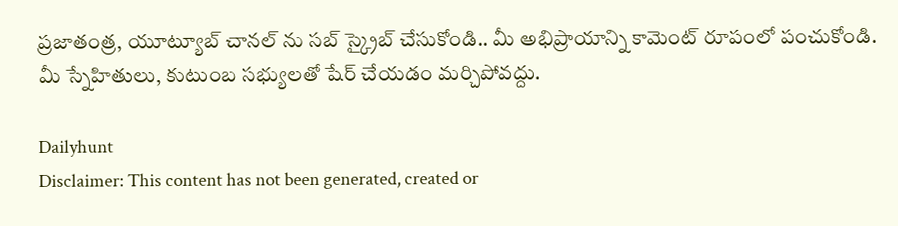ప్రజాతంత్ర, యూట్యూబ్ చానల్ ను సబ్ స్క్రైబ్ చేసుకోండి.. మీ అభిప్రాయాన్ని కామెంట్ రూపంలో పంచుకోండి. మీ స్నేహితులు, కుటుంబ సభ్యులతో షేర్ చేయడం మర్చిపోవద్దు.

Dailyhunt
Disclaimer: This content has not been generated, created or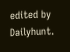edited by Dailyhunt.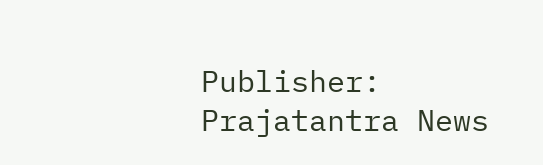Publisher: Prajatantra News